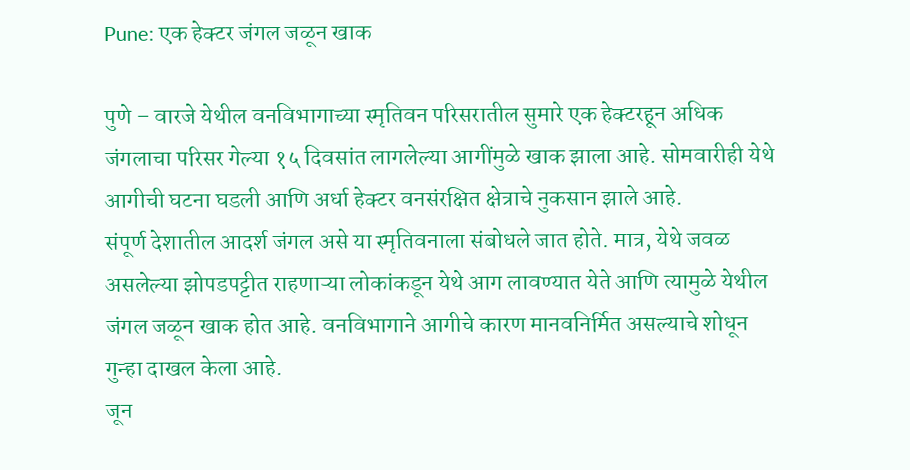Pune: एक हेक्टर जंगल जळून खाक

पुणे – वारजे येथील वनविभागाच्या स्मृतिवन परिसरातील सुमारे एक हेक्टरहून अधिक जंगलाचा परिसर गेल्या १५ दिवसांत लागलेल्या आगींमुळे खाक झाला आहे. सोमवारीही येथे आगीची घटना घडली आणि अर्धा हेक्टर वनसंरक्षित क्षेत्राचे नुकसान झाले आहे.
संपूर्ण देशातील आदर्श जंगल असे या स्मृतिवनाला संबोधले जात होते. मात्र, येथे जवळ असलेल्या झोपडपट्टीत राहणाऱ्या लोकांकडून येथे आग लावण्यात येते आणि त्यामुळे येथील जंगल जळून खाक होत आहे. वनविभागाने आगीचे कारण मानवनिर्मित असल्याचे शोधून गुन्हा दाखल केला आहे.
जून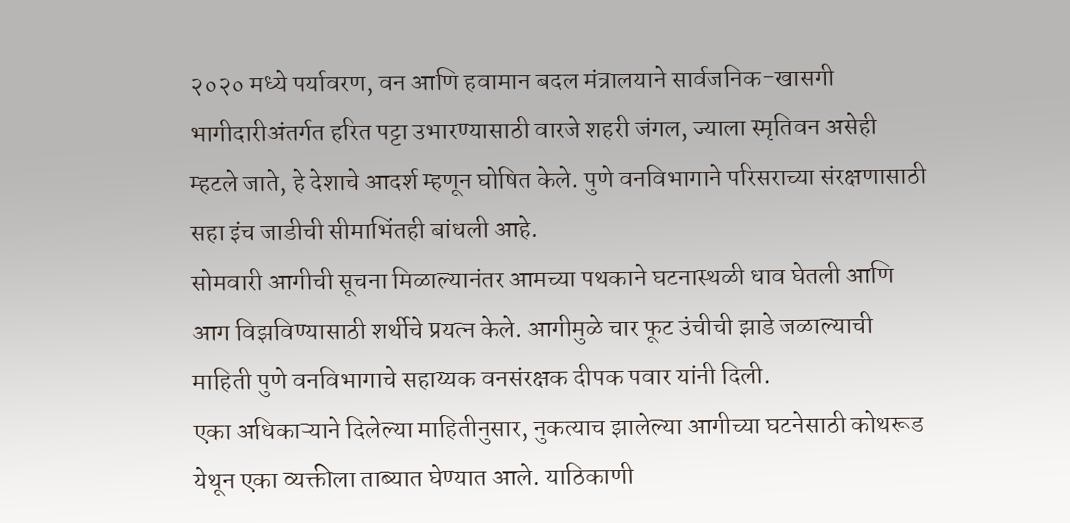२०२० मध्ये पर्यावरण, वन आणि हवामान बदल मंत्रालयाने सार्वजनिक-खासगी भागीदारीअंतर्गत हरित पट्टा उभारण्यासाठी वारजे शहरी जंगल, ज्याला स्मृतिवन असेही म्हटले जाते, हे देशाचे आदर्श म्हणून घोषित केले. पुणे वनविभागाने परिसराच्या संरक्षणासाठी सहा इंच जाडीची सीमाभिंतही बांधली आहे.
सोमवारी आगीची सूचना मिळाल्यानंतर आमच्या पथकाने घटनास्थळी धाव घेतली आणि आग विझविण्यासाठी शर्थीचे प्रयत्न केले. आगीमुळे चार फूट उंचीची झाडे जळाल्याची माहिती पुणे वनविभागाचे सहाय्यक वनसंरक्षक दीपक पवार यांनी दिली.
एका अधिकाऱ्याने दिलेल्या माहितीनुसार, नुकत्याच झालेल्या आगीच्या घटनेसाठी कोथरूड येथून एका व्यक्तीला ताब्यात घेण्यात आले. याठिकाणी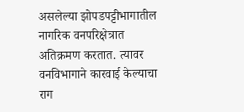असलेल्या झोपडपट्टीभागातील नागरिक वनपरिक्षेत्रात अतिक्रमण करतात. त्यावर वनविभागाने कारवाई केल्याचा राग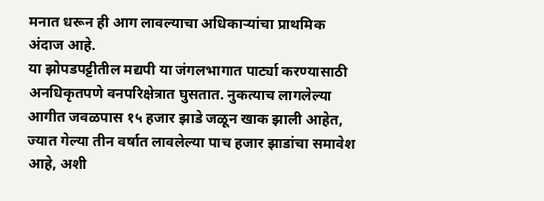मनात धरून ही आग लावल्याचा अधिकाऱ्यांचा प्राथमिक अंदाज आहे.
या झोपडपट्टीतील मद्यपी या जंगलभागात पार्ट्या करण्यासाठी अनधिकृतपणे वनपरिक्षेत्रात घुसतात. नुकत्याच लागलेल्या आगीत जवळपास १५ हजार झाडे जळून खाक झाली आहेत, ज्यात गेल्या तीन वर्षात लावलेल्या पाच हजार झाडांचा समावेश आहे, अशी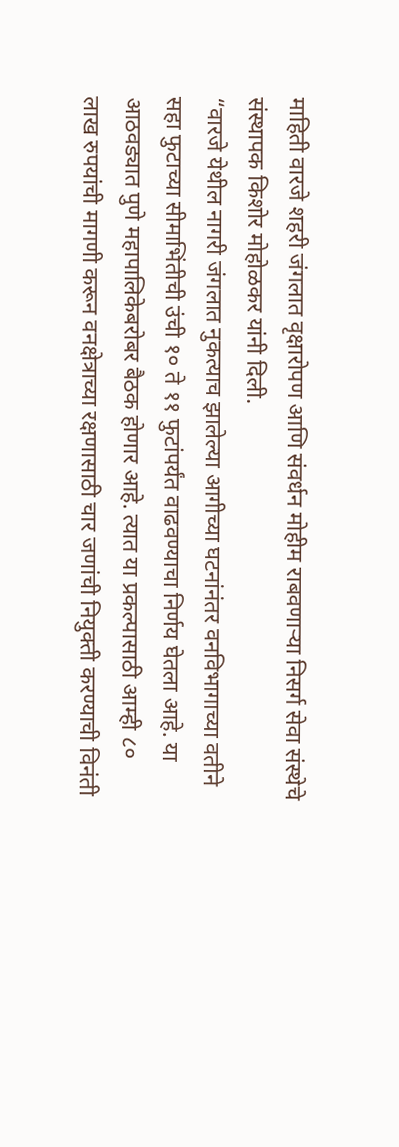माहिती वारजे शहरी जंगलात वृक्षारोपण आणि संवर्धन मोहीम राबवणाऱ्या निसर्ग सेवा संस्थेचे संस्थापक किशोर मोहोळकर यांनी दिली.
“वारजे येथील नागरी जंगलात नुकत्याच झालेल्या आगीच्या घटनांनंतर वनविभागाच्या वतीने सहा फुटाच्या सीमाभिंतीची उंची १० ते ११ फुटांपर्यंत वाढवण्याचा निर्णय घेतला आहे. या आठवड्यात पुणे महापालिकेबरोबर बैठक होणार आहे. त्यात या प्रकल्पासाठी आम्ही ८० लाख रुपयांची मागणी करून वनक्षेत्राच्या रक्षणासाठी चार जणांची नियुक्ती करण्याची विनंती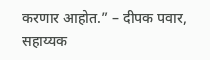करणार आहोत.” – दीपक पवार, सहाय्यक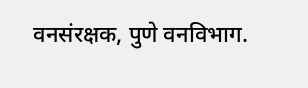वनसंरक्षक, पुणे वनविभाग.